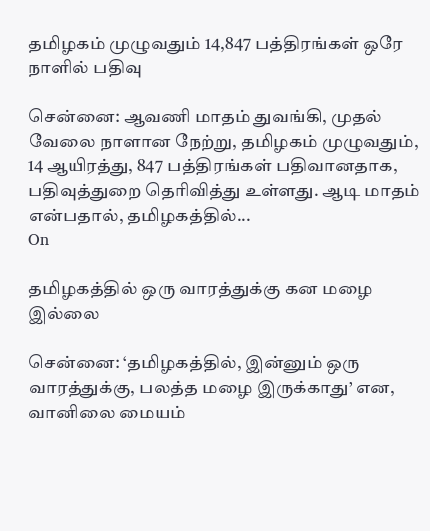தமிழகம் முழுவதும் 14,847 பத்திரங்கள் ஒரே நாளில் பதிவு

சென்னை: ஆவணி மாதம் துவங்கி, முதல் வேலை நாளான நேற்று, தமிழகம் முழுவதும், 14 ஆயிரத்து, 847 பத்திரங்கள் பதிவானதாக, பதிவுத்துறை தெரிவித்து உள்ளது. ஆடி மாதம் என்பதால், தமிழகத்தில்...
On

தமிழகத்தில் ஒரு வாரத்துக்கு கன மழை இல்லை

சென்னை: ‘தமிழகத்தில், இன்னும் ஒரு வாரத்துக்கு, பலத்த மழை இருக்காது’ என, வானிலை மையம்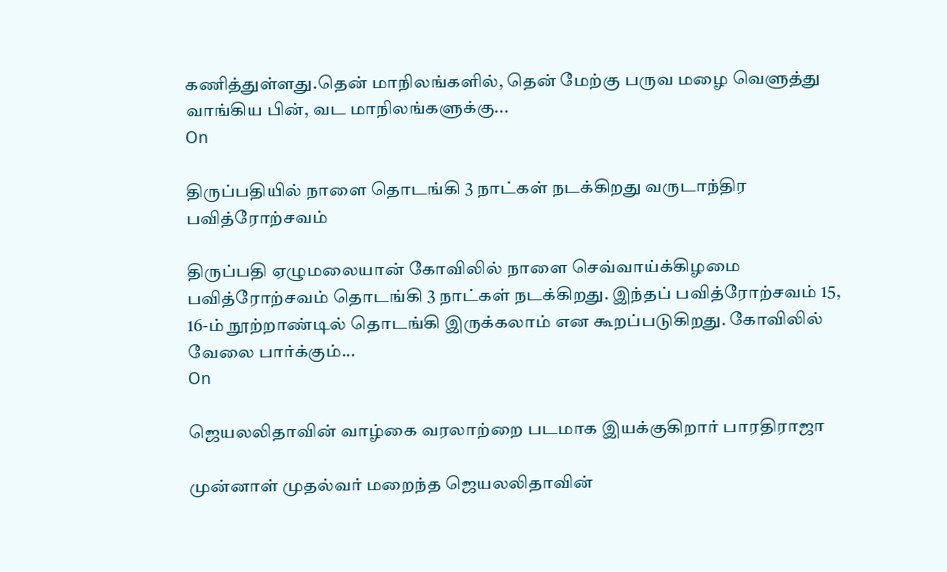கணித்துள்ளது.தென் மாநிலங்களில், தென் மேற்கு பருவ மழை வெளுத்து வாங்கிய பின், வட மாநிலங்களுக்கு...
On

திருப்பதியில் நாளை தொடங்கி 3 நாட்கள் நடக்கிறது வருடாந்திர பவித்ரோற்சவம்

திருப்பதி ஏழுமலையான் கோவிலில் நாளை செவ்வாய்க்கிழமை பவித்ரோற்சவம் தொடங்கி 3 நாட்கள் நடக்கிறது. இந்தப் பவித்ரோற்சவம் 15, 16-ம் நூற்றாண்டில் தொடங்கி இருக்கலாம் என கூறப்படுகிறது. கோவிலில் வேலை பார்க்கும்...
On

ஜெயலலிதாவின் வாழ்கை வரலாற்றை படமாக இயக்குகிறார் பாரதிராஜா

முன்னாள் முதல்வர் மறைந்த ஜெயலலிதாவின்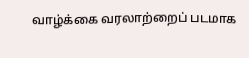வாழ்க்கை வரலாற்றைப் படமாக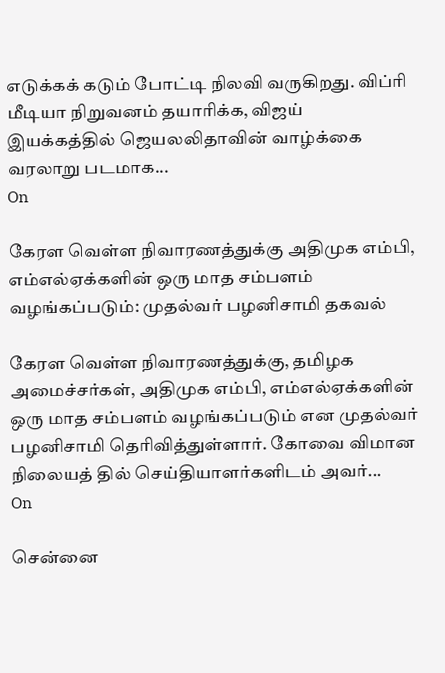எடுக்கக் கடும் போட்டி நிலவி வருகிறது. விப்ரி மீடியா நிறுவனம் தயாரிக்க, விஜய் இயக்கத்தில் ஜெயலலிதாவின் வாழ்க்கை வரலாறு படமாக...
On

கேரள வெள்ள நிவாரணத்துக்கு அதிமுக எம்பி, எம்எல்ஏக்களின் ஒரு மாத சம்பளம் வழங்கப்படும்: முதல்வர் பழனிசாமி தகவல்

கேரள வெள்ள நிவாரணத்துக்கு, தமிழக அமைச்சர்கள், அதிமுக எம்பி, எம்எல்ஏக்களின் ஒரு மாத சம்பளம் வழங்கப்படும் என முதல்வர் பழனிசாமி தெரிவித்துள்ளார். கோவை விமான நிலையத் தில் செய்தியாளர்களிடம் அவர்...
On

சென்னை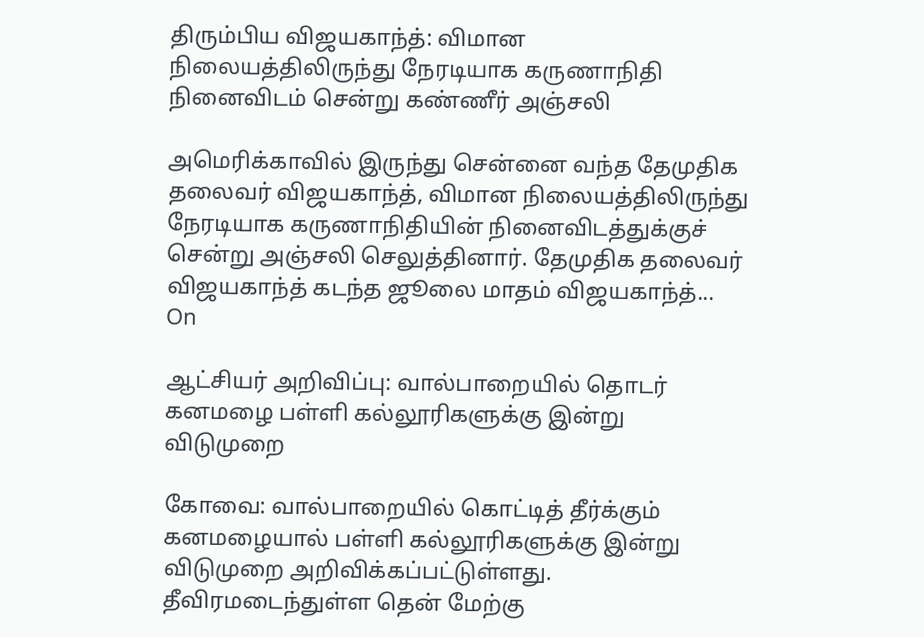திரும்பிய விஜயகாந்த்: விமான நிலையத்திலிருந்து நேரடியாக கருணாநிதி நினைவிடம் சென்று கண்ணீர் அஞ்சலி

அமெரிக்காவில் இருந்து சென்னை வந்த தேமுதிக தலைவர் விஜயகாந்த், விமான நிலையத்திலிருந்து நேரடியாக கருணாநிதியின் நினைவிடத்துக்குச் சென்று அஞ்சலி செலுத்தினார். தேமுதிக தலைவர் விஜயகாந்த் கடந்த ஜூலை மாதம் விஜயகாந்த்...
On

ஆட்சியர் அறிவிப்பு: வால்பாறையில் தொடர் கனமழை பள்ளி கல்லூரிகளுக்கு இன்று விடுமுறை

கோவை: வால்பாறையில் கொட்டித் தீர்க்கும் கனமழையால் பள்ளி கல்லூரிகளுக்கு இன்று விடுமுறை அறிவிக்கப்பட்டுள்ளது. தீவிரமடைந்துள்ள தென் மேற்கு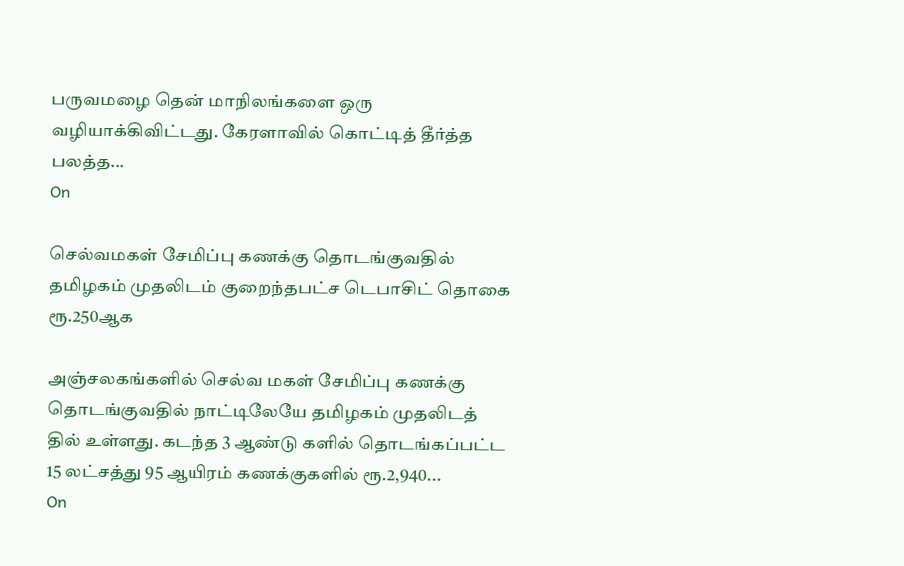பருவமழை தென் மாநிலங்களை ஒரு வழியாக்கிவிட்டது. கேரளாவில் கொட்டித் தீர்த்த பலத்த...
On

செல்வமகள் சேமிப்பு கணக்கு தொடங்குவதில் தமிழகம் முதலிடம் குறைந்தபட்ச டெபாசிட் தொகை ரூ.250ஆக

அஞ்சலகங்களில் செல்வ மகள் சேமிப்பு கணக்கு தொடங்குவதில் நாட்டிலேயே தமிழகம் முதலிடத் தில் உள்ளது. கடந்த 3 ஆண்டு களில் தொடங்கப்பட்ட 15 லட்சத்து 95 ஆயிரம் கணக்குகளில் ரூ.2,940...
On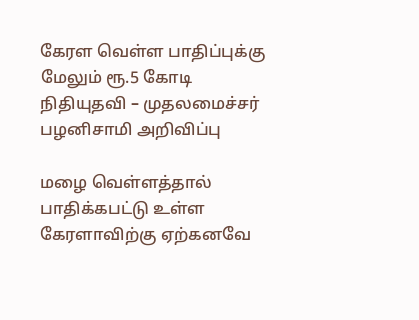கேரள வெள்ள பாதிப்புக்கு மேலும் ரூ.5 கோடி நிதியுதவி – முதலமைச்சர் பழனிசாமி அறிவிப்பு

மழை வெள்ளத்தால் பாதிக்கபட்டு உள்ள கேரளாவிற்கு ஏற்கனவே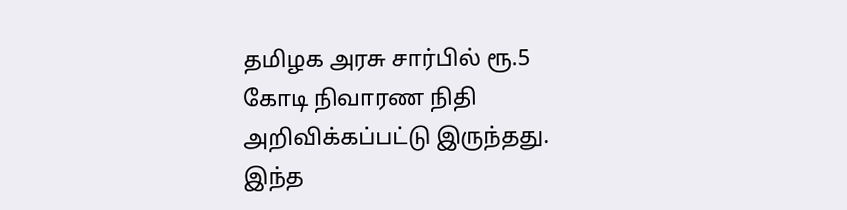தமிழக அரசு சார்பில் ரூ.5 கோடி நிவாரண நிதி அறிவிக்கப்பட்டு இருந்தது. இந்த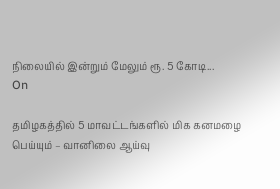நிலையில் இன்றும் மேலும் ரூ. 5 கோடி...
On

தமிழகத்தில் 5 மாவட்டங்களில் மிக கனமழை பெய்யும் – வானிலை ஆய்வு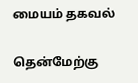மையம் தகவல்

தென்மேற்கு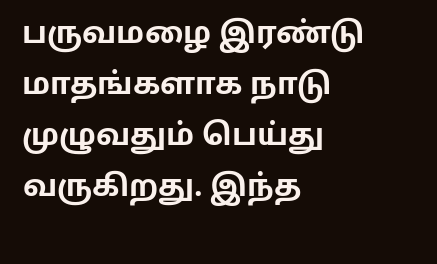பருவமழை இரண்டு மாதங்களாக நாடு முழுவதும் பெய்து வருகிறது. இந்த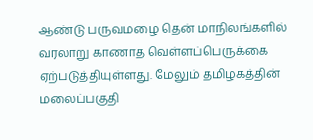ஆண்டு பருவமழை தென் மாநிலங்களில் வரலாறு காணாத வெள்ளப்பெருக்கை ஏற்படுத்தியுள்ளது. மேலும் தமிழகத்தின் மலைப்பகுதி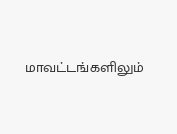மாவட்டங்களிலும்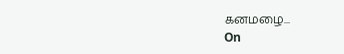கனமழை...
On